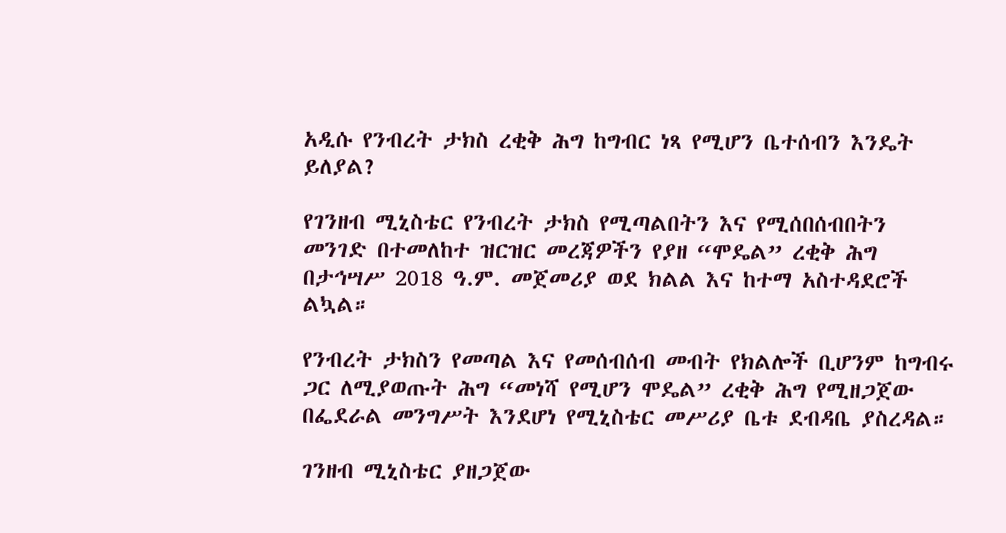አዲሱ የንብረት ታክስ ረቂቅ ሕግ ከግብር ነጻ የሚሆን ቤተሰብን እንዴት ይለያል?

የገንዘብ ሚኒስቴር የንብረት ታክስ የሚጣልበትን እና የሚሰበሰብበትን መንገድ በተመለከተ ዝርዝር መረጃዎችን የያዘ “ሞዴል” ረቂቅ ሕግ በታኅሣሥ 2018 ዓ.ም. መጀመሪያ ወደ ክልል እና ከተማ አስተዳደሮች ልኳል።

የንብረት ታክስን የመጣል እና የመሰብሰብ መብት የክልሎች ቢሆንም ከግብሩ ጋር ለሚያወጡት ሕግ “መነሻ የሚሆን ሞዴል” ረቂቅ ሕግ የሚዘጋጀው በፌደራል መንግሥት እንደሆነ የሚኒስቴር መሥሪያ ቤቱ ደብዳቤ ያስረዳል።

ገንዘብ ሚኒስቴር ያዘጋጀው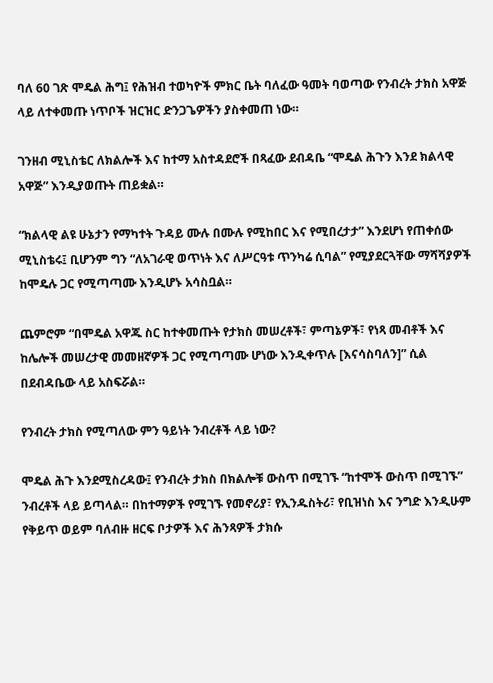ባለ 60 ገጽ ሞዴል ሕግ፤ የሕዝብ ተወካዮች ምክር ቤት ባለፈው ዓመት ባወጣው የንብረት ታክስ አዋጅ ላይ ለተቀመጡ ነጥቦች ዝርዝር ድንጋጌዎችን ያስቀመጠ ነው።

ገንዘብ ሚኒስቴር ለክልሎች እና ከተማ አስተዳደሮች በጻፈው ደብዳቤ “ሞዴል ሕጉን እንደ ክልላዊ አዋጅ” እንዲያወጡት ጠይቋል።

“ክልላዊ ልዩ ሁኔታን የማካተት ጉዳይ ሙሉ በሙሉ የሚከበር እና የሚበረታታ” እንደሆነ የጠቀሰው ሚኒስቴሩ፤ ቢሆንም ግን “ለአገራዊ ወጥነት እና ለሥርዓቱ ጥንካሬ ሲባል” የሚያደርጓቸው ማሻሻያዎች ከሞዴሉ ጋር የሚጣጣሙ እንዲሆኑ አሳስቧል።

ጨምሮም “በሞዴል አዋጁ ስር ከተቀመጡት የታክስ መሠረቶች፣ ምጣኔዎች፣ የነጻ መብቶች እና ከሌሎች መሠረታዊ መመዘኛዎች ጋር የሚጣጣሙ ሆነው እንዲቀጥሉ [እናሳስባለን]” ሲል በደብዳቤው ላይ አስፍሯል።

የንብረት ታክስ የሚጣለው ምን ዓይነት ንብረቶች ላይ ነው?

ሞዴል ሕጉ እንደሚስረዳው፤ የንብረት ታክስ በክልሎቹ ውስጥ በሚገኙ “ከተሞች ውስጥ በሚገኙ” ንብረቶች ላይ ይጣላል። በከተማዎች የሚገኙ የመኖሪያ፣ የኢንዱስትሪ፣ የቢዝነስ እና ንግድ እንዲሁም የቅይጥ ወይም ባለብዙ ዘርፍ ቦታዎች እና ሕንጻዎች ታክሱ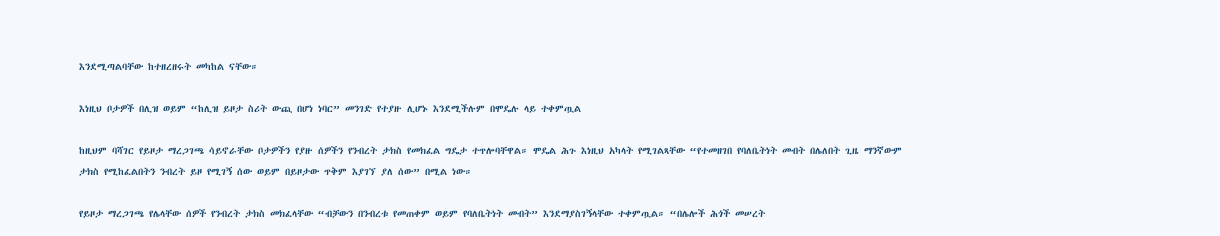እንደሚጣልባቸው ከተዘረዘሩት መካከል ናቸው።

እነዚህ ቦታዎች በሊዝ ወይም “ከሊዝ ይዞታ ስሪት ውጪ በሆነ ነባር” መንገድ የተያዙ ሊሆኑ እንደሚችሉም በሞዴሉ ላይ ተቀምጧል

ከዚህም ባሻገር የይዞታ ማረጋገጫ ሳይኖራቸው ቦታዎችን የያዙ ሰዎችን የንብረት ታክስ የመክፈል ግዴታ ተጥሎባቸዋል። ሞዴል ሕጉ እነዚህ አካላት የሚገልጻቸው “የተመዘገበ የባለቤትነት መብት በሌለበት ጊዜ ማንኛውም ታክስ የሚከፈልበትን ንብረት ይዞ የሚገኝ ሰው ወይም በይዞታው ጥቅም እያገኘ ያለ ሰው” በሚል ነው።

የይዞታ ማረጋገጫ የሌላቸው ሰዎች የንብረት ታክስ መክፈላቸው “ብቻውን በንብረቱ የመጠቀም ወይም የባለቤትነት መብት” እንደማያስገኝላቸው ተቀምጧል። “በሌሎች ሕጎች መሠረት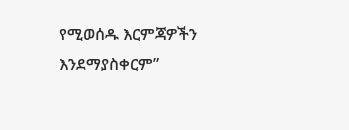የሚወሰዱ እርምጃዎችን እንደማያስቀርም”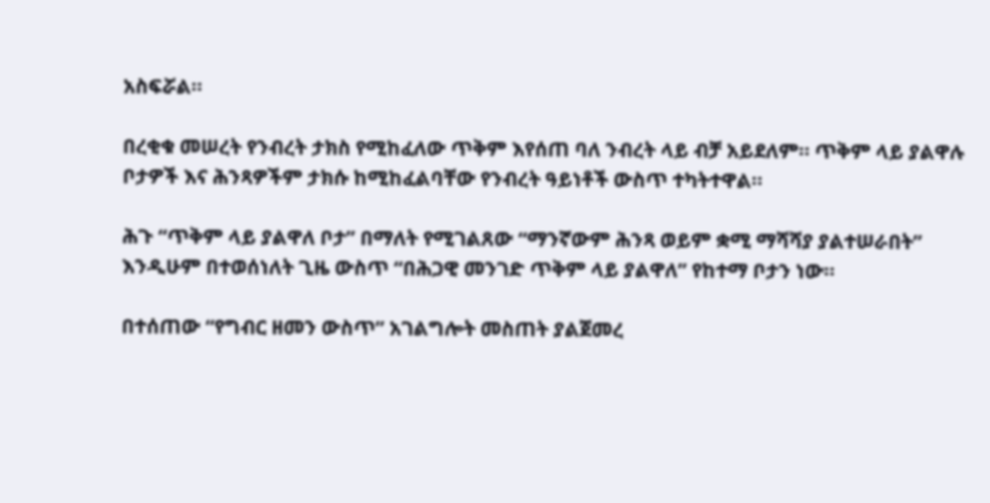አስፍሯል።

በረቂቁ መሠረት የንብረት ታክስ የሚከፈለው ጥቅም እየሰጠ ባለ ንብረት ላይ ብቻ አይደለም። ጥቅም ላይ ያልዋሉ ቦታዎች እና ሕንጻዎችም ታክሱ ከሚከፈልባቸው የንብረት ዓይነቶች ውስጥ ተካትተዋል።

ሕጉ “ጥቅም ላይ ያልዋለ ቦታ” በማለት የሚገልጸው “ማንኛውም ሕንጻ ወይም ቋሚ ማሻሻያ ያልተሠራበት” እንዲሁም በተወሰነለት ጊዜ ውስጥ “በሕጋዊ መንገድ ጥቅም ላይ ያልዋለ” የከተማ ቦታን ነው።

በተሰጠው “የግብር ዘመን ውስጥ” አገልግሎት መስጠት ያልጀመረ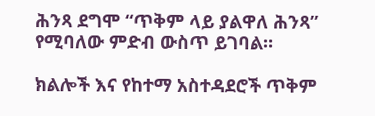ሕንጻ ደግሞ “ጥቅም ላይ ያልዋለ ሕንጻ” የሚባለው ምድብ ውስጥ ይገባል።

ክልሎች እና የከተማ አስተዳደሮች ጥቅም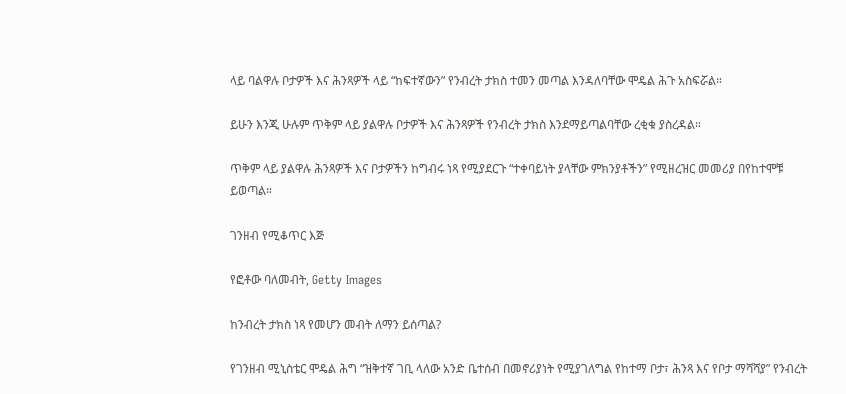ላይ ባልዋሉ ቦታዎች እና ሕንጻዎች ላይ “ከፍተኛውን” የንብረት ታክስ ተመን መጣል እንዳለባቸው ሞዴል ሕጉ አስፍሯል።

ይሁን እንጂ ሁሉም ጥቅም ላይ ያልዋሉ ቦታዎች እና ሕንጻዎች የንብረት ታክስ እንደማይጣልባቸው ረቂቁ ያስረዳል።

ጥቅም ላይ ያልዋሉ ሕንጻዎች እና ቦታዎችን ከግብሩ ነጻ የሚያደርጉ “ተቀባይነት ያላቸው ምክንያቶችን” የሚዘረዝር መመሪያ በየከተሞቹ ይወጣል።

ገንዘብ የሚቆጥር እጅ

የፎቶው ባለመብት, Getty Images

ከንብረት ታክስ ነጻ የመሆን መብት ለማን ይሰጣል?

የገንዘብ ሚኒስቴር ሞዴል ሕግ “ዝቅተኛ ገቢ ላለው አንድ ቤተሰብ በመኖሪያነት የሚያገለግል የከተማ ቦታ፣ ሕንጻ እና የቦታ ማሻሻያ” የንብረት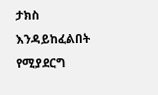ታክስ እንዳይከፈልበት የሚያደርግ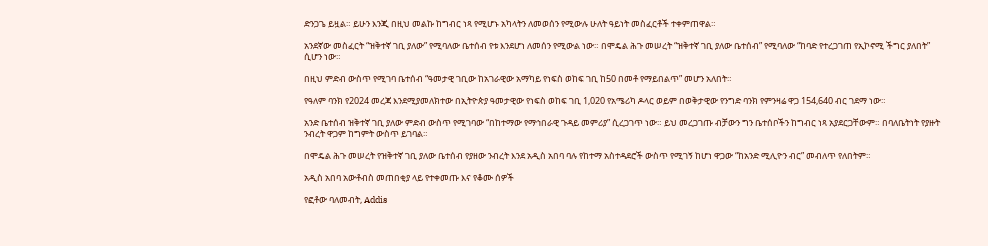ድንጋጌ ይዟል። ይሁን እንጂ በዚህ መልኩ ከግብር ነጻ የሚሆኑ አካላትን ለመወሰን የሚውሉ ሁለት ዓይነት መስፈርቶች ተቀምጠዋል።

አንደኛው መስፈርት “ዝቅተኛ ገቢ ያለው” የሚባለው ቤተሰብ የቱ እንደሆነ ለመሰን የሚውል ነው። በሞዴል ሕጉ መሠረት “ዝቅተኛ ገቢ ያለው ቤተሰብ” የሚባለው “ከባድ የተረጋገጠ የኢኮኖሚ ችግር ያለበት” ሲሆን ነው።

በዚህ ምድብ ውስጥ የሚገባ ቤተሰብ “ዓመታዊ ገቢው ከአገራዊው አማካይ የነፍስ ወከፍ ገቢ ከ50 በመቶ የማይበልጥ” መሆን አለበት።

የዓለም ባንክ የ2024 መረጃ እንደሚያመለክተው በኢትዮጵያ ዓመታዊው የነፍስ ወከፍ ገቢ 1,020 የአሜሪካ ዶላር ወይም በወቅታዊው የንግድ ባንክ የምንዛሬ ዋጋ 154,640 ብር ገደማ ነው።

አንድ ቤተሰብ ዝቅተኛ ገቢ ያለው ምድብ ውስጥ የሚገባው “በከተማው የማኅበራዊ ጉዳይ መምሪያ” ሲረጋገጥ ነው። ይህ መረጋገጡ ብቻውን ግን ቤተሰቦችን ከግብር ነጻ አያደርጋቸውም። በባለቤትነት የያዙት ንብረት ዋጋም ከግምት ውስጥ ይገባል።

በሞዴል ሕጉ መሠረት የዝቅተኛ ገቢ ያለው ቤተሰብ የያዘው ንብረት እንደ አዲስ አበባ ባሉ የከተማ አስተዳደሮች ውስጥ የሚገኝ ከሆነ ዋጋው “ከአንድ ሚሊዮን ብር” መብለጥ የለበትም።

አዲስ አበባ አውቶብስ መጠበቂያ ላይ የተቀመጡ እና የቆሙ ሰዎች

የፎቶው ባለመብት, Addis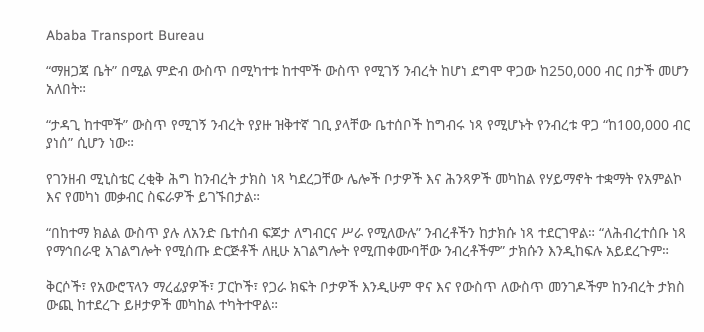Ababa Transport Bureau

“ማዘጋጃ ቤት” በሚል ምድብ ውስጥ በሚካተቱ ከተሞች ውስጥ የሚገኝ ንብረት ከሆነ ደግሞ ዋጋው ከ250,000 ብር በታች መሆን አለበት።

“ታዳጊ ከተሞች” ውስጥ የሚገኝ ንብረት የያዙ ዝቅተኛ ገቢ ያላቸው ቤተሰቦች ከግብሩ ነጻ የሚሆኑት የንብረቱ ዋጋ “ከ100,000 ብር ያነሰ” ሲሆን ነው።

የገንዘብ ሚኒስቴር ረቂቅ ሕግ ከንብረት ታክስ ነጻ ካደረጋቸው ሌሎች ቦታዎች እና ሕንጻዎች መካከል የሃይማኖት ተቋማት የአምልኮ እና የመካነ መቃብር ስፍራዎች ይገኙበታል።

“በከተማ ክልል ውስጥ ያሉ ለአንድ ቤተሰብ ፍጆታ ለግብርና ሥራ የሚለውሉ” ንብረቶችን ከታክሱ ነጻ ተደርገዋል። “ለሕብረተሰቡ ነጻ የማኅበራዊ አገልግሎት የሚሰጡ ድርጅቶች ለዚሁ አገልግሎት የሚጠቀሙባቸው ንብረቶችም” ታክሱን እንዲከፍሉ አይደረጉም።

ቅርሶች፣ የአውሮፕላን ማረፊያዎች፣ ፓርኮች፣ የጋራ ክፍት ቦታዎች እንዲሁም ዋና እና የውስጥ ለውስጥ መንገዶችም ከንብረት ታክስ ውጪ ከተደረጉ ይዞታዎች መካከል ተካትተዋል።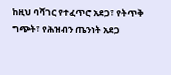ከዚህ ባሻገር የተፈጥሮ አደጋ፣ የትጥቅ ግጭት፣ የሕዝብን ጤንነት አደጋ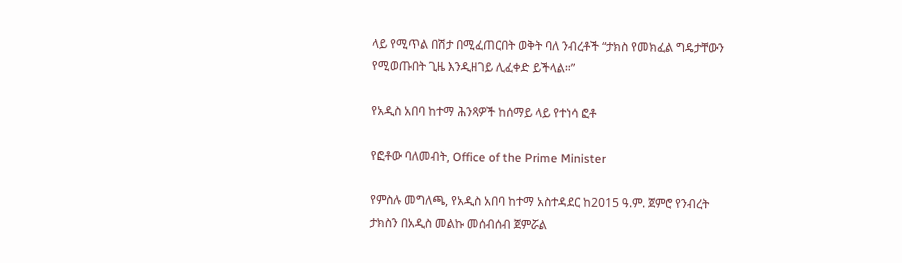ላይ የሚጥል በሽታ በሚፈጠርበት ወቅት ባለ ንብረቶች “ታክስ የመክፈል ግዴታቸውን የሚወጡበት ጊዜ እንዲዘገይ ሊፈቀድ ይችላል።”

የአዲስ አበባ ከተማ ሕንጻዎች ከሰማይ ላይ የተነሳ ፎቶ

የፎቶው ባለመብት, Office of the Prime Minister

የምስሉ መግለጫ, የአዲስ አበባ ከተማ አስተዳደር ከ2015 ዓ.ም. ጀምሮ የንብረት ታክስን በአዲስ መልኩ መሰብሰብ ጀምሯል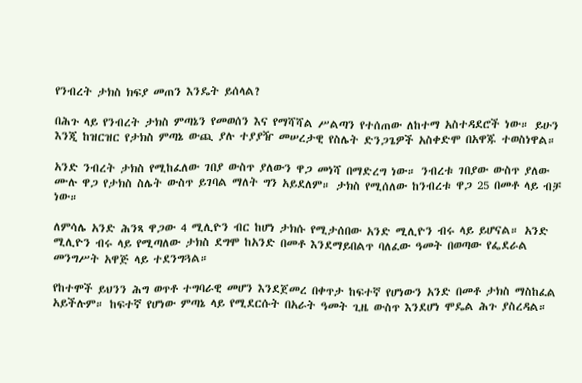የንብረት ታክስ ክፍያ መጠን እንዴት ይሰላል?

በሕጉ ላይ የንብረት ታክስ ምጣኔን የመወሰን እና የማሻሻል ሥልጣን የተሰጠው ለከተማ አስተዳደሮች ነው። ይሁን እንጂ ከዝርዝር የታክስ ምጣኔ ውጪ ያሉ ተያያዥ መሠረታዊ የስሌት ድንጋጌዎች አስቀድሞ በአዋጁ ተወስነዋል።

አንድ ንብረት ታክስ የሚከፈለው ገበያ ውስጥ ያለውን ዋጋ መነሻ በማድረግ ነው። ንብረቱ ገበያው ውስጥ ያለው ሙሉ ዋጋ የታክስ ስሌት ውስጥ ይገባል ማለት ግን አይደለም። ታክስ የሚሰለው ከንብረቱ ዋጋ 25 በመቶ ላይ ብቻ ነው።

ለምሳሌ አንድ ሕንጻ ዋጋው 4 ሚሊዮን ብር ከሆነ ታክሱ የሚታሰበው አንድ ሚሊዮን ብሩ ላይ ይሆናል። አንድ ሚሊዮን ብሩ ላይ የሚጣለው ታክስ ደግሞ ከአንድ በመቶ እንደማይበልጥ ባለፈው ዓመት በወጣው የፌደራል መንግሥት አዋጅ ላይ ተደንግጓል።

የከተሞች ይህንን ሕግ ወጥቶ ተግባራዊ መሆን እንደጀመረ በቀጥታ ከፍተኛ የሆነውን አንድ በመቶ ታክስ ማስከፈል አይችሉም። ከፍተኛ የሆነው ምጣኔ ላይ የሚደርሱት በአራት ዓመት ጊዜ ውስጥ እንደሆነ ሞዴል ሕጉ ያስረዳል።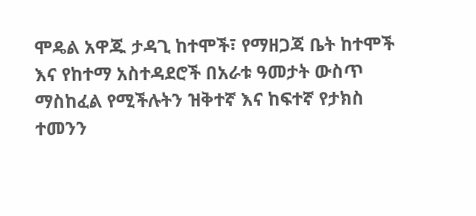ሞዴል አዋጁ ታዳጊ ከተሞች፣ የማዘጋጃ ቤት ከተሞች እና የከተማ አስተዳደሮች በአራቱ ዓመታት ውስጥ ማስከፈል የሚችሉትን ዝቅተኛ እና ከፍተኛ የታክስ ተመንን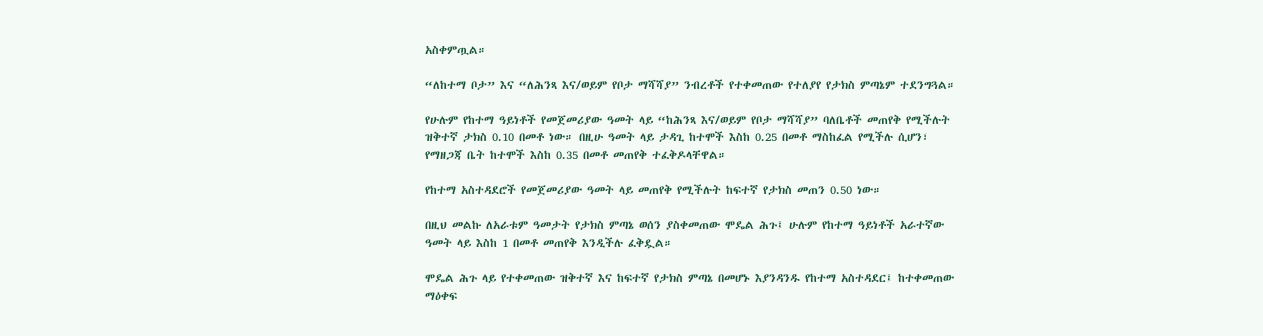አስቀምጧል።

“ለከተማ ቦታ” እና “ለሕንጻ እና/ወይም የቦታ ማሻሻያ” ንብረቶች የተቀመጠው የተለያየ የታክስ ምጣኔም ተደንግጓል።

የሁሉም የከተማ ዓይነቶች የመጀመሪያው ዓመት ላይ “ከሕንጻ እና/ወይም የቦታ ማሻሻያ” ባለቤቶች መጠየቅ የሚችሉት ዝቅተኛ ታክስ 0.10 በመቶ ነው። በዚሁ ዓመት ላይ ታዳጊ ከተሞች እስከ 0.25 በመቶ ማስከፈል የሚችሉ ሲሆን፣ የማዘጋጃ ቤት ከተሞች እስከ 0.35 በመቶ መጠየቅ ተፈቅዶላቸዋል።

የከተማ አስተዳደሮች የመጀመሪያው ዓመት ላይ መጠየቅ የሚችሉት ከፍተኛ የታክስ መጠን 0.50 ነው።

በዚህ መልኩ ለአራቱም ዓመታት የታክስ ምጣኔ ወሰን ያስቀመጠው ሞዴል ሕጉ፤ ሁሉም የከተማ ዓይነቶች አራተኛው ዓመት ላይ እስከ 1 በመቶ መጠየቅ እንዲችሉ ፈቅዷል።

ሞዴል ሕጉ ላይ የተቀመጠው ዝቅተኛ እና ከፍተኛ የታክስ ምጣኔ በመሆኑ እያንዳንዱ የከተማ አስተዳደር፤ ከተቀመጠው ማዕቀፍ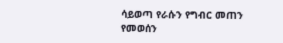ሳይወጣ የራሱን የግብር መጠን የመወሰን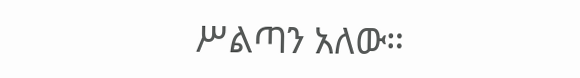ሥልጣን አለው።